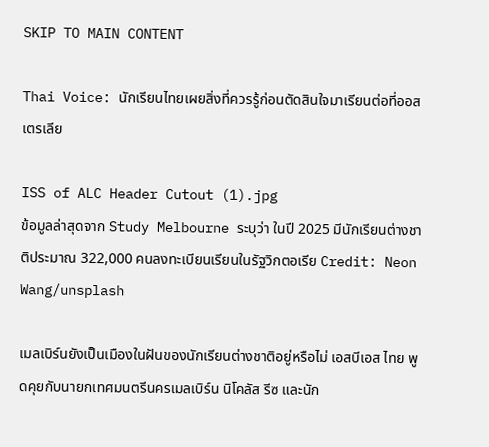SKIP TO MAIN CONTENT

Thai Voice: นักเรียนไทยเผยสิ่งที่ควรรู้ก่อนตัดสินใจมาเรียนต่อที่ออสเตรเลีย

ISS of ALC Header Cutout (1).jpg
ข้อมูลล่าสุดจาก Study Melbourne ระบุว่า ในปี 2025 มีนักเรียนต่างชาติประมาณ 322,000 คนลงทะเบียนเรียนในรัฐวิกตอเรีย Credit: Neon Wang/unsplash

เมลเบิร์นยังเป็นเมืองในฝันของนักเรียนต่างชาติอยู่หรือไม่ เอสบีเอส ไทย พูดคุยกับนายกเทศมนตรีนครเมลเบิร์น นิโคลัส รีซ และนัก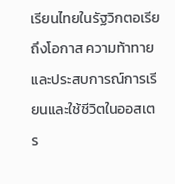เรียนไทยในรัฐวิกตอเรีย ถึงโอกาส ความท้าทาย และประสบการณ์การเรียนและใช้ชีวิตในออสเตร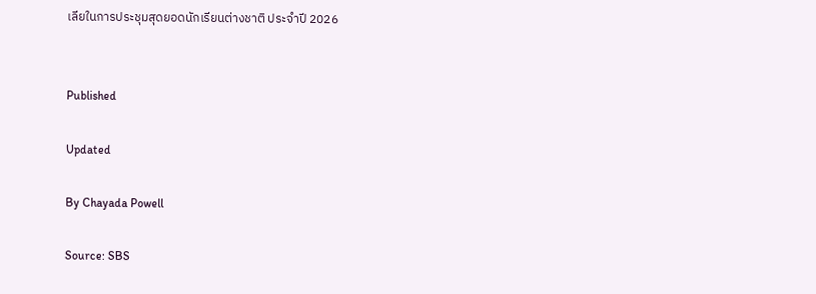เลียในการประชุมสุดยอดนักเรียนต่างชาติ ประจำปี 2026


Published

Updated

By Chayada Powell

Source: SBS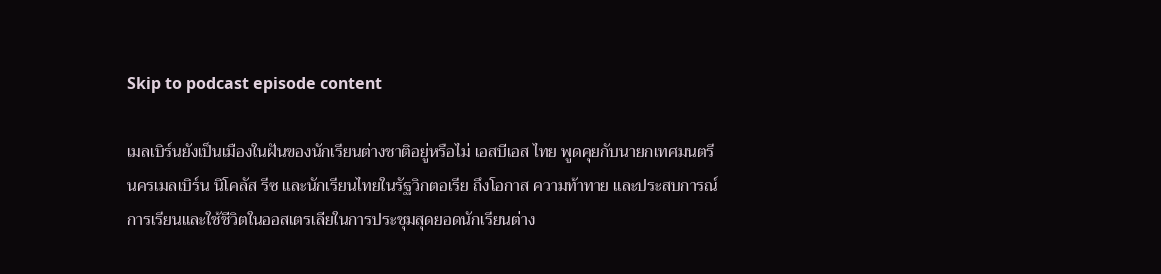Skip to podcast episode content

เมลเบิร์นยังเป็นเมืองในฝันของนักเรียนต่างชาติอยู่หรือไม่ เอสบีเอส ไทย พูดคุยกับนายกเทศมนตรีนครเมลเบิร์น นิโคลัส รีซ และนักเรียนไทยในรัฐวิกตอเรีย ถึงโอกาส ความท้าทาย และประสบการณ์การเรียนและใช้ชีวิตในออสเตรเลียในการประชุมสุดยอดนักเรียนต่าง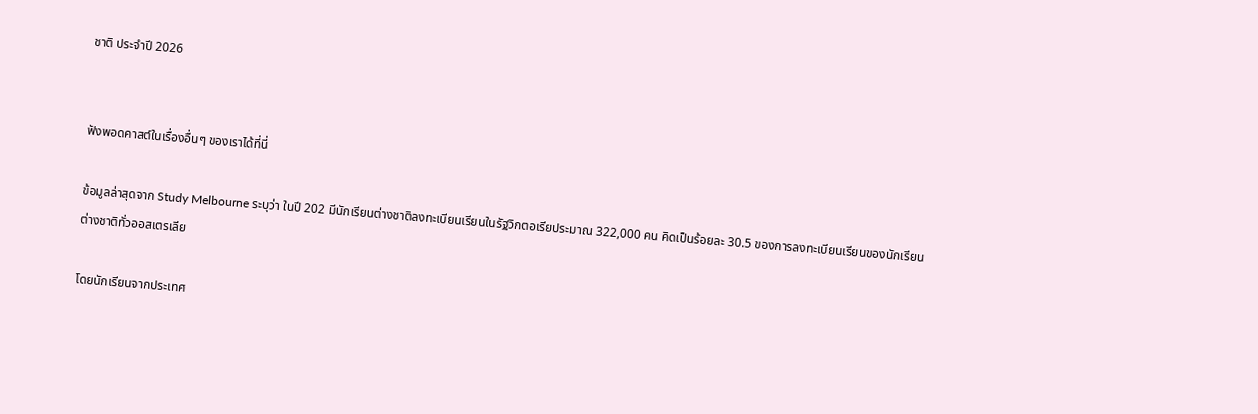ชาติ ประจำปี 2026


ฟังพอดคาสต์ในเรื่องอื่นๆ ของเราได้ที่นี่

ข้อมูลล่าสุดจาก Study Melbourne ระบุว่า ในปี 202 มีนักเรียนต่างชาติลงทะเบียนเรียนในรัฐวิกตอเรียประมาณ 322,000 คน คิดเป็นร้อยละ 30.5 ของการลงทะเบียนเรียนของนักเรียนต่างชาติทั่วออสเตรเลีย

โดยนักเรียนจากประเทศ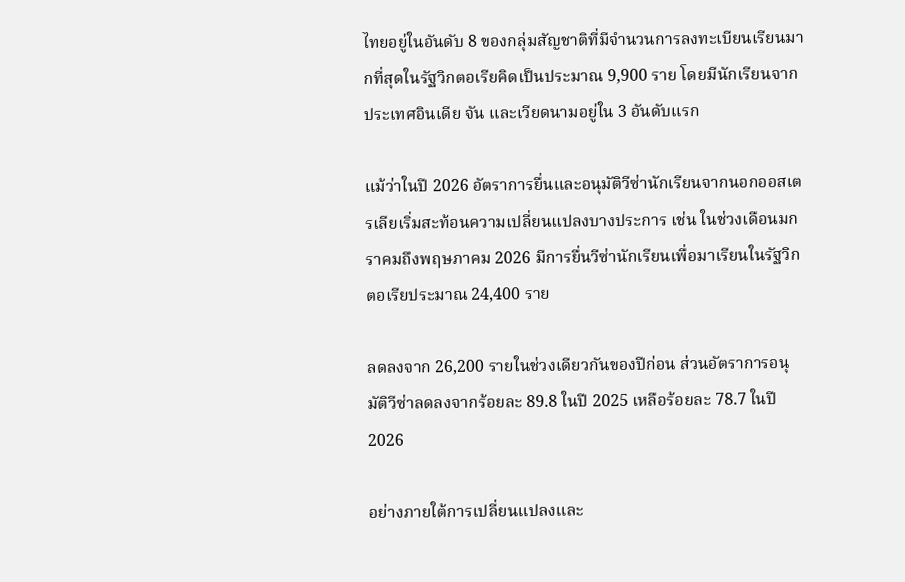ไทยอยู่ในอันดับ 8 ของกลุ่มสัญชาติที่มีจำนวนการลงทะเบียนเรียนมากที่สุดในรัฐวิกตอเรียคิดเป็นประมาณ 9,900 ราย โดยมีนักเรียนจาก ประเทศอินเดีย จัน และเวียดนามอยู่ใน 3 อันดับแรก

แม้ว่าในปี 2026 อัตราการยื่นและอนุมัติวีซ่านักเรียนจากนอกออสเตรเลียเริ่มสะท้อนความเปลี่ยนแปลงบางประการ เช่น ในช่วงเดือนมกราคมถึงพฤษภาคม 2026 มีการยื่นวีซ่านักเรียนเพื่อมาเรียนในรัฐวิกตอเรียประมาณ 24,400 ราย

ลดลงจาก 26,200 รายในช่วงเดียวกันของปีก่อน ส่วนอัตราการอนุมัติวีซ่าลดลงจากร้อยละ 89.8 ในปี 2025 เหลือร้อยละ 78.7 ในปี 2026

อย่างภายใต้การเปลี่ยนแปลงและ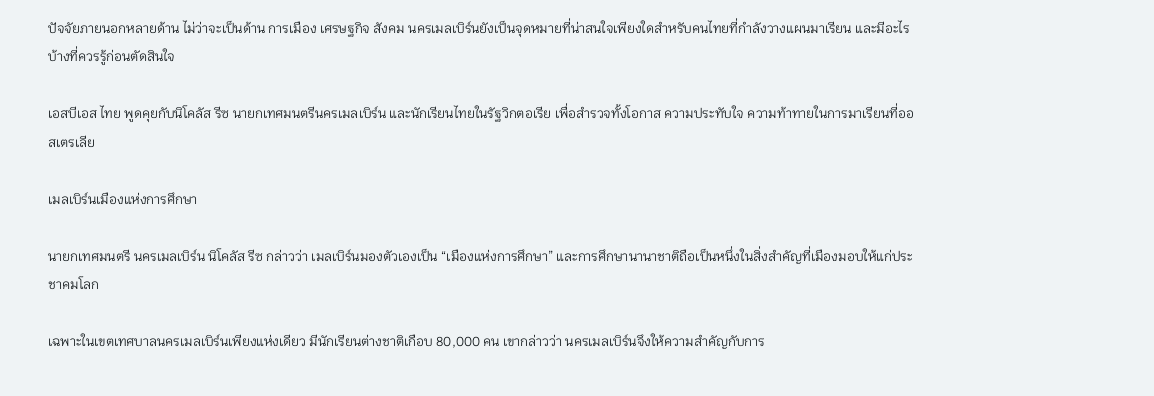ปัจจัยภายนอกหลายด้าน ไม่ว่าจะเป็นด้าน การเมือง เศรษฐกิจ สังคม นครเมลเบิร์นยังเป็นจุดหมายที่น่าสนใจเพียงใดสำหรับคนไทยที่กำลังวางแผนมาเรียน และมีอะไรบ้างที่ควรรู้ก่อนตัดสินใจ

เอสบีเอส ไทย พูดคุยกับนิโคลัส รีซ นายกเทศมนตรีนครเมลเบิร์น และนักเรียนไทยในรัฐวิกตอเรีย เพื่อสำรวจทั้งโอกาส ความประทับใจ ความท้าทายในการมาเรียนที่ออสเตรเลีย

เมลเบิร์นเมืองแห่งการศึกษา

นายกเทศมนตรี นครเมลเบิร์น นิโคลัส รีซ กล่าวว่า เมลเบิร์นมองตัวเองเป็น “เมืองแห่งการศึกษา” และการศึกษานานาชาติถือเป็นหนึ่งในสิ่งสำคัญที่เมืองมอบให้แก่ประชาคมโลก

เฉพาะในเขตเทศบาลนครเมลเบิร์นเพียงแห่งเดียว มีนักเรียนต่างชาติเกือบ 80,000 คน เขากล่าวว่า นครเมลเบิร์นจึงให้ความสำคัญกับการ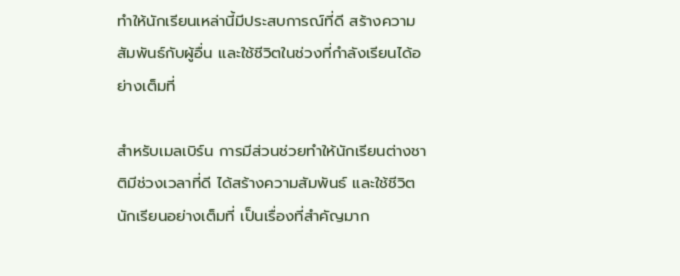ทำให้นักเรียนเหล่านี้มีประสบการณ์ที่ดี สร้างความสัมพันธ์กับผู้อื่น และใช้ชีวิตในช่วงที่กำลังเรียนได้อย่างเต็มที่

สำหรับเมลเบิร์น การมีส่วนช่วยทำให้นักเรียนต่างชาติมีช่วงเวลาที่ดี ได้สร้างความสัมพันธ์ และใช้ชีวิตนักเรียนอย่างเต็มที่ เป็นเรื่องที่สำคัญมาก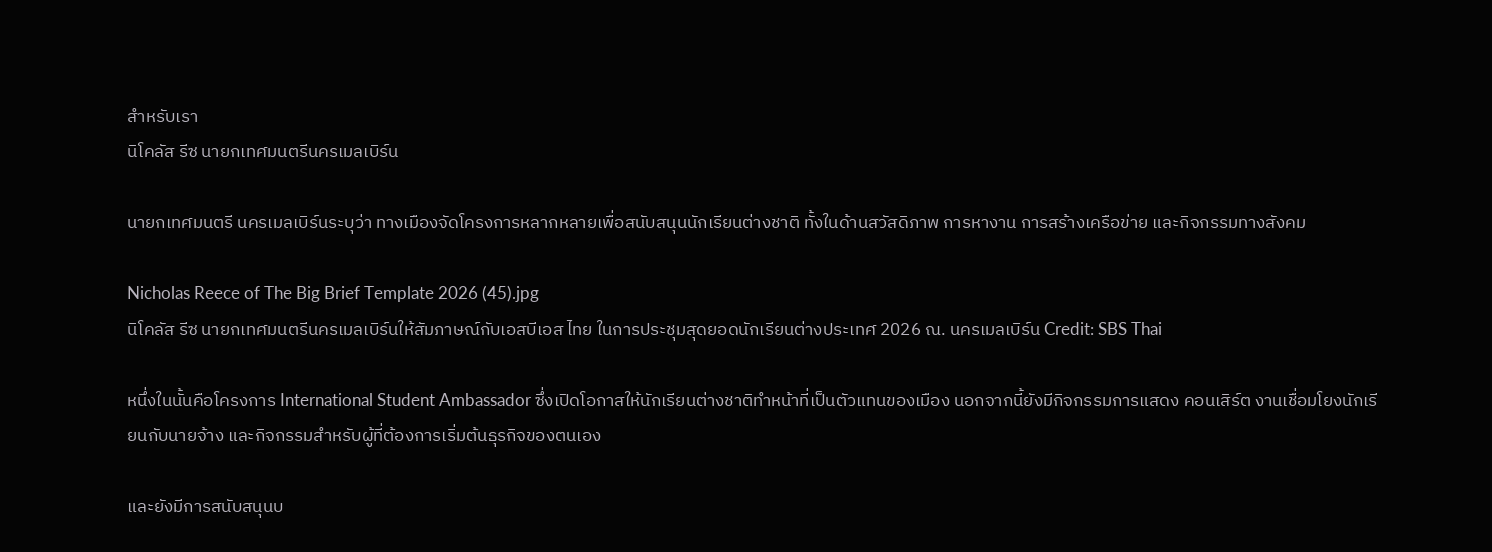สำหรับเรา
นิโคลัส รีซ นายกเทศมนตรีนครเมลเบิร์น

นายกเทศมนตรี นครเมลเบิร์นระบุว่า ทางเมืองจัดโครงการหลากหลายเพื่อสนับสนุนนักเรียนต่างชาติ ทั้งในด้านสวัสดิภาพ การหางาน การสร้างเครือข่าย และกิจกรรมทางสังคม

Nicholas Reece of The Big Brief Template 2026 (45).jpg
นิโคลัส รีซ นายกเทศมนตรีนครเมลเบิร์นให้สัมภาษณ์กับเอสบีเอส ไทย ในการประชุมสุดยอดนักเรียนต่างประเทศ 2026 ณ. นครเมลเบิร์น Credit: SBS Thai

หนึ่งในนั้นคือโครงการ International Student Ambassador ซึ่งเปิดโอกาสให้นักเรียนต่างชาติทำหน้าที่เป็นตัวแทนของเมือง นอกจากนี้ยังมีกิจกรรมการแสดง คอนเสิร์ต งานเชื่อมโยงนักเรียนกับนายจ้าง และกิจกรรมสำหรับผู้ที่ต้องการเริ่มต้นธุรกิจของตนเอง

และยังมีการสนับสนุนบ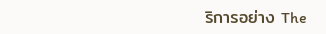ริการอย่าง The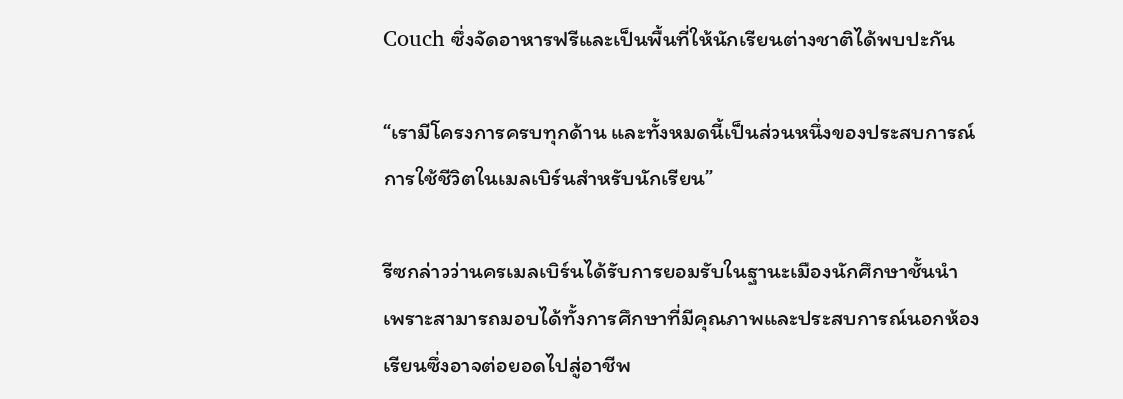Couch ซึ่งจัดอาหารฟรีและเป็นพื้นที่ให้นักเรียนต่างชาติได้พบปะกัน

“เรามีโครงการครบทุกด้าน และทั้งหมดนี้เป็นส่วนหนึ่งของประสบการณ์การใช้ชีวิตในเมลเบิร์นสำหรับนักเรียน”

รีซกล่าวว่านครเมลเบิร์นได้รับการยอมรับในฐานะเมืองนักศึกษาชั้นนำ เพราะสามารถมอบได้ทั้งการศึกษาที่มีคุณภาพและประสบการณ์นอกห้องเรียนซึ่งอาจต่อยอดไปสู่อาชีพ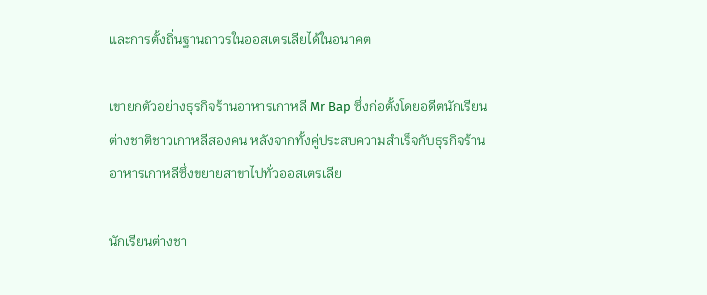และการตั้งถิ่นฐานถาวรในออสเตรเลียได้ในอนาคต

เขายกตัวอย่างธุรกิจร้านอาหารเกาหลี Mr Bap ซึ่งก่อตั้งโดยอดีตนักเรียนต่างชาติชาวเกาหลีสองคน หลังจากทั้งคู่ประสบความสำเร็จกับธุรกิจร้านอาหารเกาหลีซึ่งขยายสาขาไปทั่วออสเตรเลีย

นักเรียนต่างชา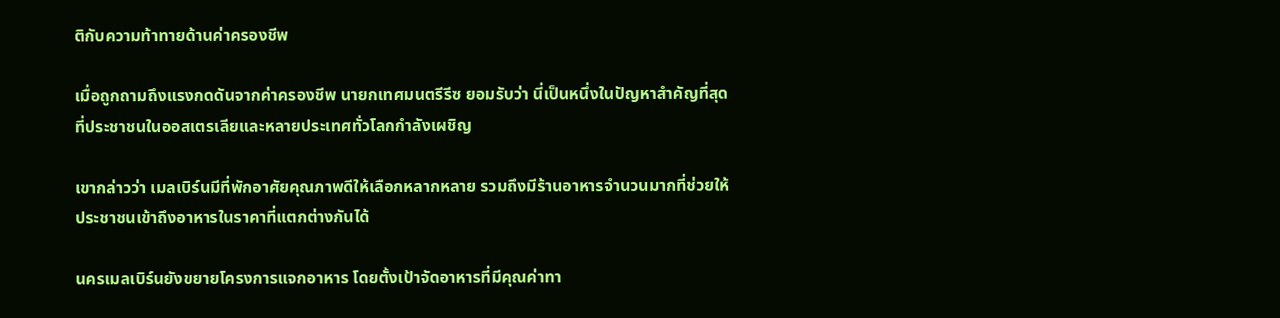ติกับความท้าทายด้านค่าครองชีพ

เมื่อถูกถามถึงแรงกดดันจากค่าครองชีพ นายกเทศมนตรีรีซ ยอมรับว่า นี่เป็นหนึ่งในปัญหาสำคัญที่สุดที่ประชาชนในออสเตรเลียและหลายประเทศทั่วโลกกำลังเผชิญ

เขากล่าวว่า เมลเบิร์นมีที่พักอาศัยคุณภาพดีให้เลือกหลากหลาย รวมถึงมีร้านอาหารจำนวนมากที่ช่วยให้ประชาชนเข้าถึงอาหารในราคาที่แตกต่างกันได้

นครเมลเบิร์นยังขยายโครงการแจกอาหาร โดยตั้งเป้าจัดอาหารที่มีคุณค่าทา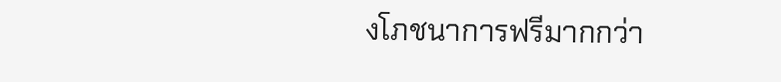งโภชนาการฟรีมากกว่า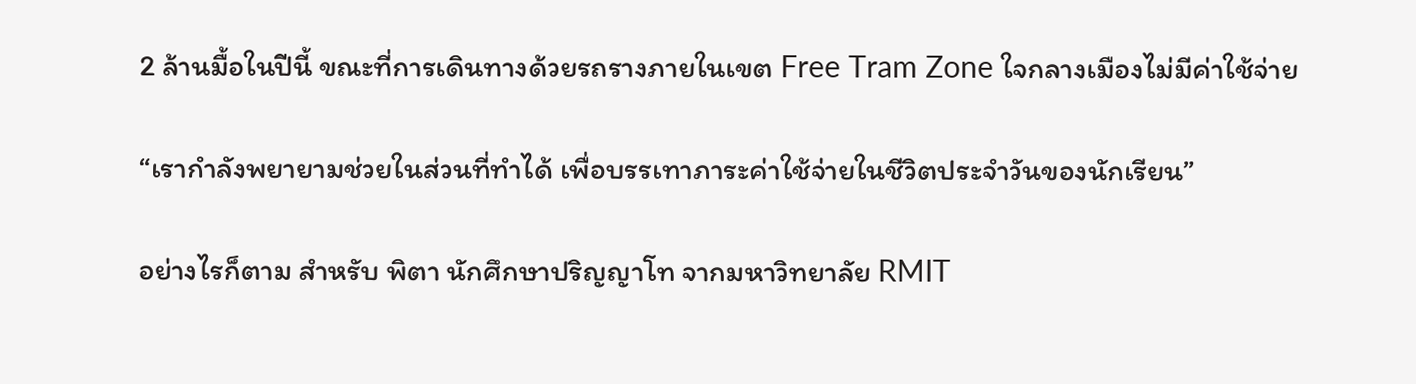2 ล้านมื้อในปีนี้ ขณะที่การเดินทางด้วยรถรางภายในเขต Free Tram Zone ใจกลางเมืองไม่มีค่าใช้จ่าย

“เรากำลังพยายามช่วยในส่วนที่ทำได้ เพื่อบรรเทาภาระค่าใช้จ่ายในชีวิตประจำวันของนักเรียน”

อย่างไรก็ตาม สำหรับ พิตา นักศึกษาปริญญาโท จากมหาวิทยาลัย RMIT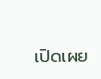เปิดเผย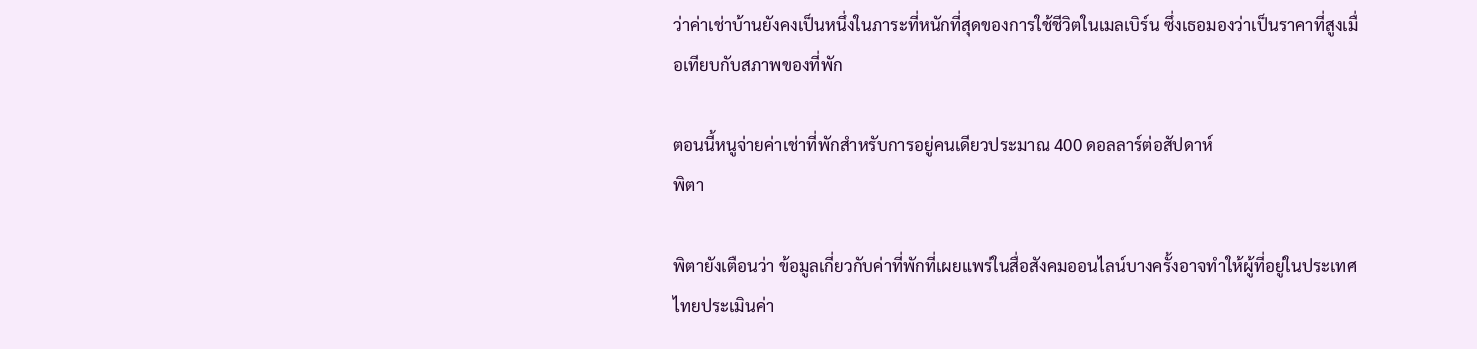ว่าค่าเช่าบ้านยังคงเป็นหนึ่งในภาระที่หนักที่สุดของการใช้ชีวิตในเมลเบิร์น ซึ่งเธอมองว่าเป็นราคาที่สูงเมื่อเทียบกับสภาพของที่พัก

ตอนนี้หนูจ่ายค่าเช่าที่พักสำหรับการอยู่คนเดียวประมาณ 400 ดอลลาร์ต่อสัปดาห์
พิตา

พิตายังเตือนว่า ข้อมูลเกี่ยวกับค่าที่พักที่เผยแพร่ในสื่อสังคมออนไลน์บางครั้งอาจทำให้ผู้ที่อยู่ในประเทศไทยประเมินค่า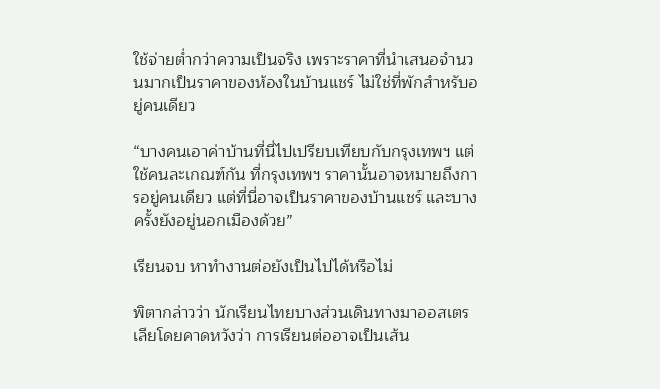ใช้จ่ายต่ำกว่าความเป็นจริง เพราะราคาที่นำเสนอจำนวนมากเป็นราคาของห้องในบ้านแชร์ ไม่ใช่ที่พักสำหรับอยู่คนเดียว

“บางคนเอาค่าบ้านที่นี่ไปเปรียบเทียบกับกรุงเทพฯ แต่ใช้คนละเกณฑ์กัน ที่กรุงเทพฯ ราคานั้นอาจหมายถึงการอยู่คนเดียว แต่ที่นี่อาจเป็นราคาของบ้านแชร์ และบางครั้งยังอยู่นอกเมืองด้วย”

เรียนจบ หาทำงานต่อยังเป็นไปได้หรือไม่

พิตากล่าวว่า นักเรียนไทยบางส่วนเดินทางมาออสเตรเลียโดยคาดหวังว่า การเรียนต่ออาจเป็นเส้น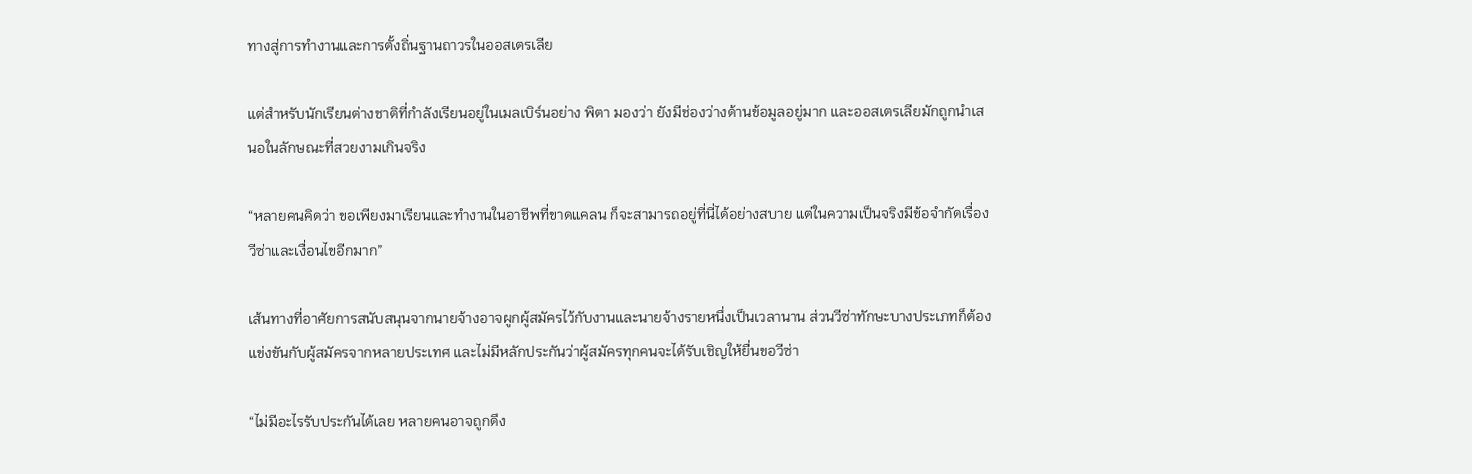ทางสู่การทำงานและการตั้งถิ่นฐานถาวรในออสเตรเลีย

แต่สำหรับนักเรียนต่างชาติที่กำลังเรียนอยู่ในเมลเบิร์นอย่าง พิตา มองว่า ยังมีช่องว่างด้านข้อมูลอยู่มาก และออสเตรเลียมักถูกนำเสนอในลักษณะที่สวยงามเกินจริง

“หลายคนคิดว่า ขอเพียงมาเรียนและทำงานในอาชีพที่ขาดแคลน ก็จะสามารถอยู่ที่นี่ได้อย่างสบาย แต่ในความเป็นจริงมีข้อจำกัดเรื่องวีซ่าและเงื่อนไขอีกมาก”

เส้นทางที่อาศัยการสนับสนุนจากนายจ้างอาจผูกผู้สมัครไว้กับงานและนายจ้างรายหนึ่งเป็นเวลานาน ส่วนวีซ่าทักษะบางประเภทก็ต้องแข่งขันกับผู้สมัครจากหลายประเทศ และไม่มีหลักประกันว่าผู้สมัครทุกคนจะได้รับเชิญให้ยื่นขอวีซ่า

“ไม่มีอะไรรับประกันได้เลย หลายคนอาจถูกดึง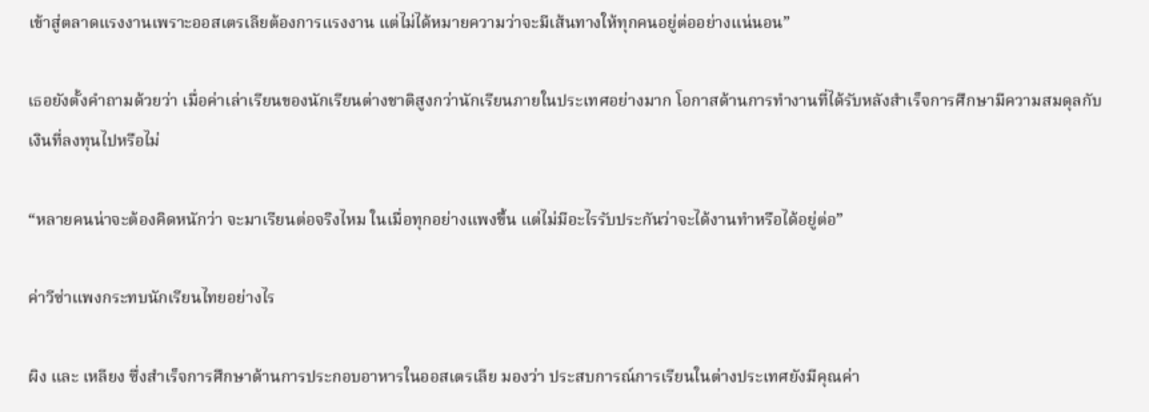เข้าสู่ตลาดแรงงานเพราะออสเตรเลียต้องการแรงงาน แต่ไม่ได้หมายความว่าจะมีเส้นทางให้ทุกคนอยู่ต่ออย่างแน่นอน”

เธอยังตั้งคำถามด้วยว่า เมื่อค่าเล่าเรียนของนักเรียนต่างชาติสูงกว่านักเรียนภายในประเทศอย่างมาก โอกาสด้านการทำงานที่ได้รับหลังสำเร็จการศึกษามีความสมดุลกับเงินที่ลงทุนไปหรือไม่

“หลายคนน่าจะต้องคิดหนักว่า จะมาเรียนต่อจริงไหม ในเมื่อทุกอย่างแพงขึ้น แต่ไม่มีอะไรรับประกันว่าจะได้งานทำหรือได้อยู่ต่อ”

ค่าวีซ่าแพงกระทบนักเรียนไทยอย่างไร

ผิง และ เหลียง ซึ่งสำเร็จการศึกษาด้านการประกอบอาหารในออสเตรเลีย มองว่า ประสบการณ์การเรียนในต่างประเทศยังมีคุณค่า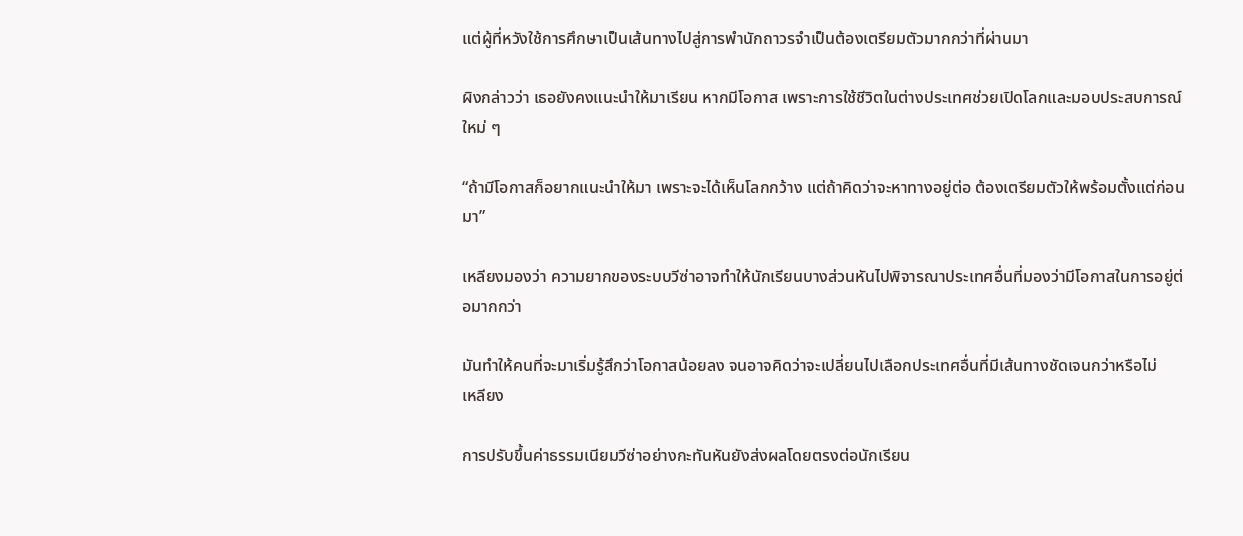แต่ผู้ที่หวังใช้การศึกษาเป็นเส้นทางไปสู่การพำนักถาวรจำเป็นต้องเตรียมตัวมากกว่าที่ผ่านมา

ผิงกล่าวว่า เธอยังคงแนะนำให้มาเรียน หากมีโอกาส เพราะการใช้ชีวิตในต่างประเทศช่วยเปิดโลกและมอบประสบการณ์ใหม่ ๆ

“ถ้ามีโอกาสก็อยากแนะนำให้มา เพราะจะได้เห็นโลกกว้าง แต่ถ้าคิดว่าจะหาทางอยู่ต่อ ต้องเตรียมตัวให้พร้อมตั้งแต่ก่อนมา”

เหลียงมองว่า ความยากของระบบวีซ่าอาจทำให้นักเรียนบางส่วนหันไปพิจารณาประเทศอื่นที่มองว่ามีโอกาสในการอยู่ต่อมากกว่า

มันทำให้คนที่จะมาเริ่มรู้สึกว่าโอกาสน้อยลง จนอาจคิดว่าจะเปลี่ยนไปเลือกประเทศอื่นที่มีเส้นทางชัดเจนกว่าหรือไม่
เหลียง

การปรับขึ้นค่าธรรมเนียมวีซ่าอย่างกะทันหันยังส่งผลโดยตรงต่อนักเรียน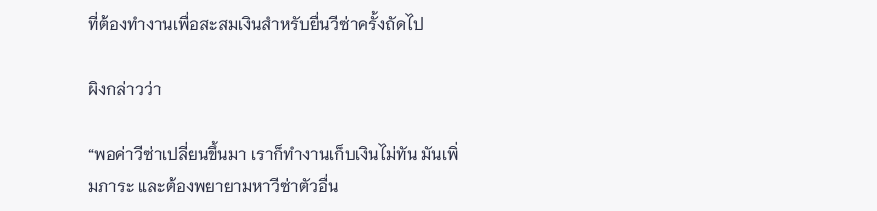ที่ต้องทำงานเพื่อสะสมเงินสำหรับยื่นวีซ่าครั้งถัดไป

ผิงกล่าวว่า

“พอค่าวีซ่าเปลี่ยนขึ้นมา เราก็ทำงานเก็บเงินไม่ทัน มันเพิ่มภาระ และต้องพยายามหาวีซ่าตัวอื่น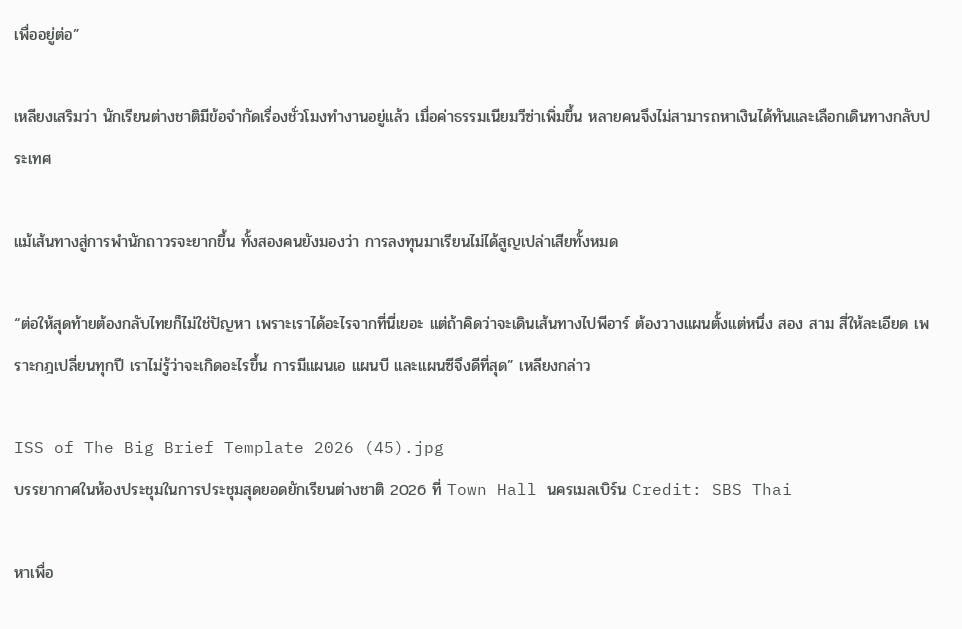เพื่ออยู่ต่อ”

เหลียงเสริมว่า นักเรียนต่างชาติมีข้อจำกัดเรื่องชั่วโมงทำงานอยู่แล้ว เมื่อค่าธรรมเนียมวีซ่าเพิ่มขึ้น หลายคนจึงไม่สามารถหาเงินได้ทันและเลือกเดินทางกลับประเทศ

แม้เส้นทางสู่การพำนักถาวรจะยากขึ้น ทั้งสองคนยังมองว่า การลงทุนมาเรียนไม่ได้สูญเปล่าเสียทั้งหมด

“ต่อให้สุดท้ายต้องกลับไทยก็ไม่ใช่ปัญหา เพราะเราได้อะไรจากที่นี่เยอะ แต่ถ้าคิดว่าจะเดินเส้นทางไปพีอาร์ ต้องวางแผนตั้งแต่หนึ่ง สอง สาม สี่ให้ละเอียด เพราะกฎเปลี่ยนทุกปี เราไม่รู้ว่าจะเกิดอะไรขึ้น การมีแผนเอ แผนบี และแผนซีจึงดีที่สุด” เหลียงกล่าว

ISS of The Big Brief Template 2026 (45).jpg
บรรยากาศในห้องประชุมในการประชุมสุดยอดยักเรียนต่างชาติ 2026 ที่ Town Hall นครเมลเบิร์น Credit: SBS Thai

หาเพื่อ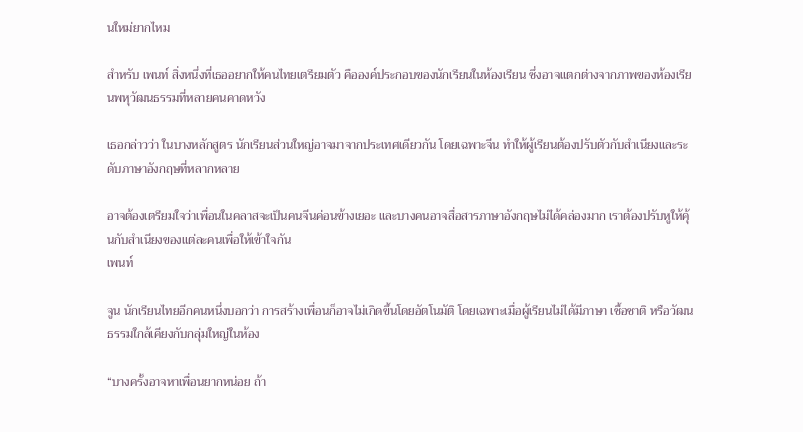นใหม่ยากไหม

สำหรับ เพนท์ สิ่งหนึ่งที่เธออยากให้คนไทยเตรียมตัว คือองค์ประกอบของนักเรียนในห้องเรียน ซึ่งอาจแตกต่างจากภาพของห้องเรียนพหุวัฒนธรรมที่หลายคนคาดหวัง

เธอกล่าวว่า ในบางหลักสูตร นักเรียนส่วนใหญ่อาจมาจากประเทศเดียวกัน โดยเฉพาะจีน ทำให้ผู้เรียนต้องปรับตัวกับสำเนียงและระดับภาษาอังกฤษที่หลากหลาย

อาจต้องเตรียมใจว่าเพื่อนในคลาสจะเป็นคนจีนค่อนข้างเยอะ และบางคนอาจสื่อสารภาษาอังกฤษไม่ได้คล่องมาก เราต้องปรับหูให้คุ้นกับสำเนียงของแต่ละคนเพื่อให้เข้าใจกัน
เพนท์

จูน นักเรียนไทยอีกคนหนึ่งบอกว่า การสร้างเพื่อนก็อาจไม่เกิดขึ้นโดยอัตโนมัติ โดยเฉพาะเมื่อผู้เรียนไม่ได้มีภาษา เชื้อชาติ หรือวัฒนธรรมใกล้เคียงกับกลุ่มใหญ่ในห้อง

“บางครั้งอาจหาเพื่อนยากหน่อย ถ้า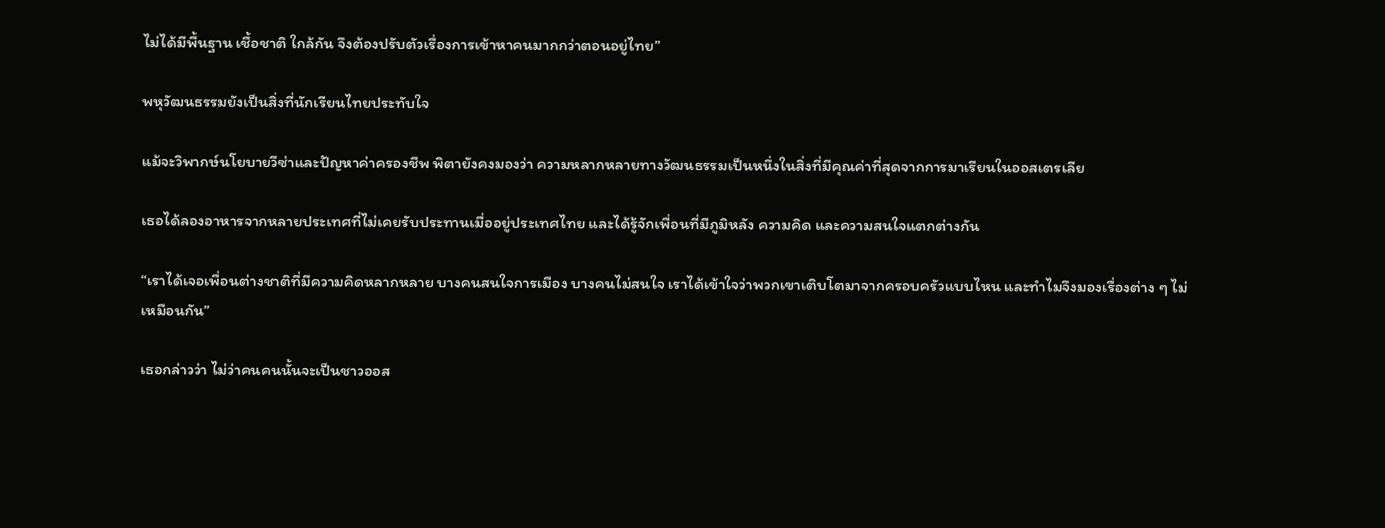ไม่ได้มีพื้นฐาน เชื้อชาติ ใกล้กัน จึงต้องปรับตัวเรื่องการเข้าหาคนมากกว่าตอนอยู่ไทย”

พหุวัฒนธรรมยังเป็นสิ่งที่นักเรียนไทยประทับใจ

แม้จะวิพากษ์นโยบายวีซ่าและปัญหาค่าครองชีพ พิตายังคงมองว่า ความหลากหลายทางวัฒนธรรมเป็นหนึ่งในสิ่งที่มีคุณค่าที่สุดจากการมาเรียนในออสเตรเลีย

เธอได้ลองอาหารจากหลายประเทศที่ไม่เคยรับประทานเมื่ออยู่ประเทศไทย และได้รู้จักเพื่อนที่มีภูมิหลัง ความคิด และความสนใจแตกต่างกัน

“เราได้เจอเพื่อนต่างชาติที่มีความคิดหลากหลาย บางคนสนใจการเมือง บางคนไม่สนใจ เราได้เข้าใจว่าพวกเขาเติบโตมาจากครอบครัวแบบไหน และทำไมจึงมองเรื่องต่าง ๆ ไม่เหมือนกัน”

เธอกล่าวว่า ไม่ว่าคนคนนั้นจะเป็นชาวออส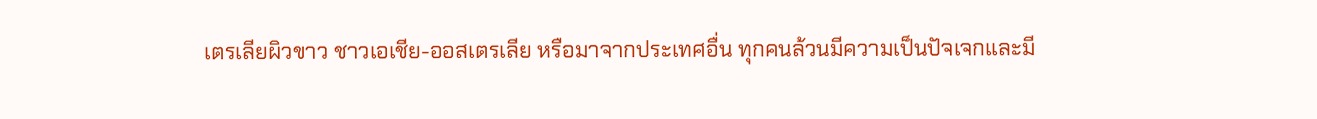เตรเลียผิวขาว ชาวเอเชีย-ออสเตรเลีย หรือมาจากประเทศอื่น ทุกคนล้วนมีความเป็นปัจเจกและมี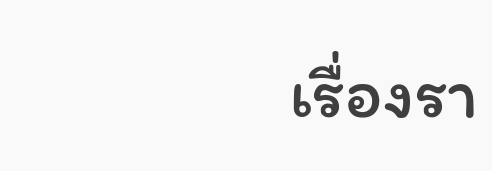เรื่องรา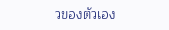วของตัวเอง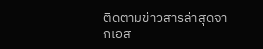ติดตามข่าวสารล่าสุดจากเอส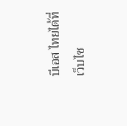บีเอส ไทยได้ที่ เว็บไซ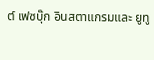ต์ เฟซบุ๊ก อินสตาแกรมและ ยูทู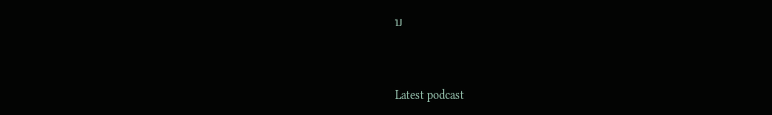บ


Latest podcast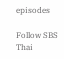episodes

Follow SBS Thai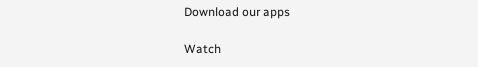Download our apps

Watch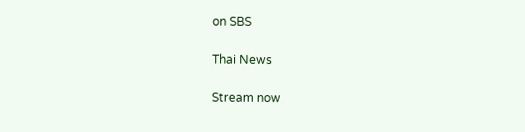on SBS

Thai News

Stream now